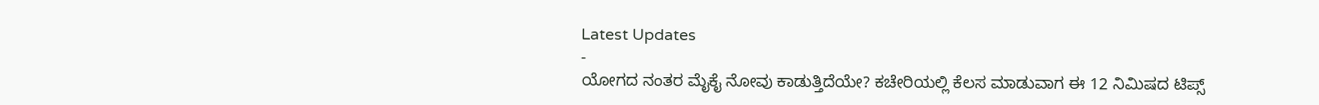Latest Updates
-
ಯೋಗದ ನಂತರ ಮೈಕೈ ನೋವು ಕಾಡುತ್ತಿದೆಯೇ? ಕಚೇರಿಯಲ್ಲಿ ಕೆಲಸ ಮಾಡುವಾಗ ಈ 12 ನಿಮಿಷದ ಟಿಪ್ಸ್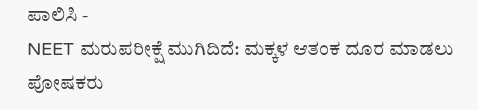ಪಾಲಿಸಿ -
NEET ಮರುಪರೀಕ್ಷೆ ಮುಗಿದಿದೆ: ಮಕ್ಕಳ ಆತಂಕ ದೂರ ಮಾಡಲು ಪೋಷಕರು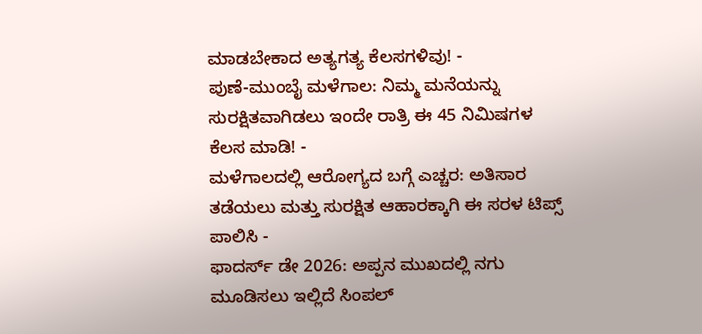ಮಾಡಬೇಕಾದ ಅತ್ಯಗತ್ಯ ಕೆಲಸಗಳಿವು! -
ಪುಣೆ-ಮುಂಬೈ ಮಳೆಗಾಲ: ನಿಮ್ಮ ಮನೆಯನ್ನು ಸುರಕ್ಷಿತವಾಗಿಡಲು ಇಂದೇ ರಾತ್ರಿ ಈ 45 ನಿಮಿಷಗಳ ಕೆಲಸ ಮಾಡಿ! -
ಮಳೆಗಾಲದಲ್ಲಿ ಆರೋಗ್ಯದ ಬಗ್ಗೆ ಎಚ್ಚರ: ಅತಿಸಾರ ತಡೆಯಲು ಮತ್ತು ಸುರಕ್ಷಿತ ಆಹಾರಕ್ಕಾಗಿ ಈ ಸರಳ ಟಿಪ್ಸ್ ಪಾಲಿಸಿ -
ಫಾದರ್ಸ್ ಡೇ 2026: ಅಪ್ಪನ ಮುಖದಲ್ಲಿ ನಗು ಮೂಡಿಸಲು ಇಲ್ಲಿದೆ ಸಿಂಪಲ್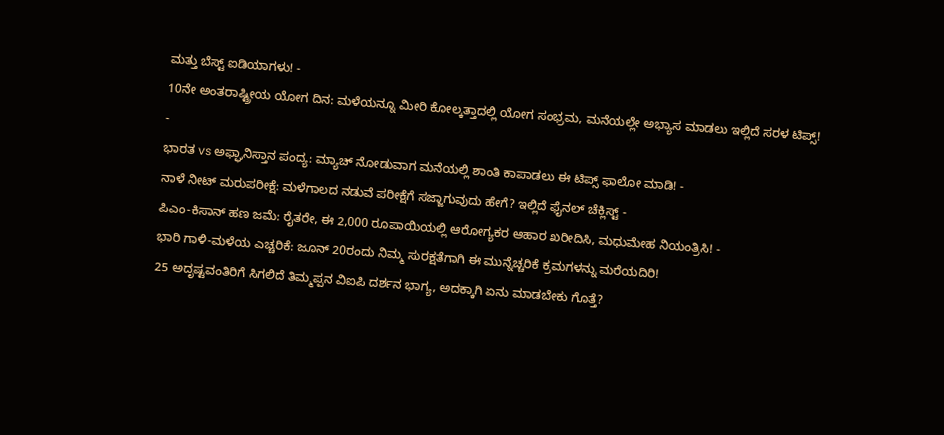ಮತ್ತು ಬೆಸ್ಟ್ ಐಡಿಯಾಗಳು! -
10ನೇ ಅಂತರಾಷ್ಟ್ರೀಯ ಯೋಗ ದಿನ: ಮಳೆಯನ್ನೂ ಮೀರಿ ಕೋಲ್ಕತ್ತಾದಲ್ಲಿ ಯೋಗ ಸಂಭ್ರಮ, ಮನೆಯಲ್ಲೇ ಅಭ್ಯಾಸ ಮಾಡಲು ಇಲ್ಲಿದೆ ಸರಳ ಟಿಪ್ಸ್! -
ಭಾರತ vs ಅಫ್ಘಾನಿಸ್ತಾನ ಪಂದ್ಯ: ಮ್ಯಾಚ್ ನೋಡುವಾಗ ಮನೆಯಲ್ಲಿ ಶಾಂತಿ ಕಾಪಾಡಲು ಈ ಟಿಪ್ಸ್ ಫಾಲೋ ಮಾಡಿ! -
ನಾಳೆ ನೀಟ್ ಮರುಪರೀಕ್ಷೆ: ಮಳೆಗಾಲದ ನಡುವೆ ಪರೀಕ್ಷೆಗೆ ಸಜ್ಜಾಗುವುದು ಹೇಗೆ? ಇಲ್ಲಿದೆ ಫೈನಲ್ ಚೆಕ್ಲಿಸ್ಟ್ -
ಪಿಎಂ-ಕಿಸಾನ್ ಹಣ ಜಮೆ: ರೈತರೇ, ಈ 2,000 ರೂಪಾಯಿಯಲ್ಲಿ ಆರೋಗ್ಯಕರ ಆಹಾರ ಖರೀದಿಸಿ, ಮಧುಮೇಹ ನಿಯಂತ್ರಿಸಿ! -
ಭಾರಿ ಗಾಳಿ-ಮಳೆಯ ಎಚ್ಚರಿಕೆ: ಜೂನ್ 20ರಂದು ನಿಮ್ಮ ಸುರಕ್ಷತೆಗಾಗಿ ಈ ಮುನ್ನೆಚ್ಚರಿಕೆ ಕ್ರಮಗಳನ್ನು ಮರೆಯದಿರಿ!
25 ಅದೃಷ್ಟವಂತಿರಿಗೆ ಸಿಗಲಿದೆ ತಿಮ್ಮಪ್ಪನ ವಿಐಪಿ ದರ್ಶನ ಭಾಗ್ಯ, ಅದಕ್ಕಾಗಿ ಏನು ಮಾಡಬೇಕು ಗೊತ್ತೆ?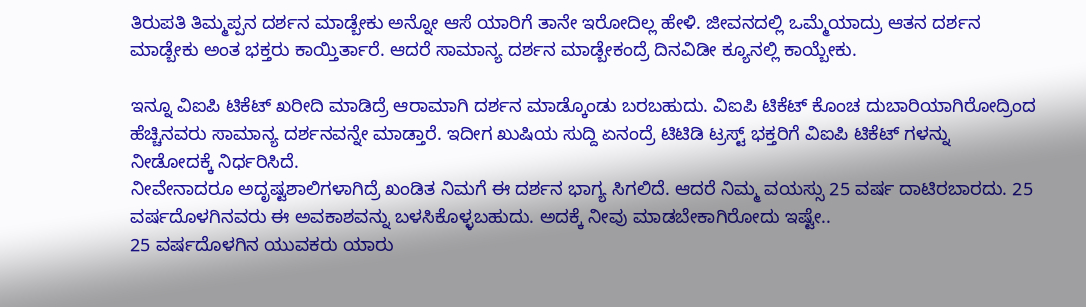ತಿರುಪತಿ ತಿಮ್ಮಪ್ಪನ ದರ್ಶನ ಮಾಡ್ಬೇಕು ಅನ್ನೋ ಆಸೆ ಯಾರಿಗೆ ತಾನೇ ಇರೋದಿಲ್ಲ ಹೇಳಿ. ಜೀವನದಲ್ಲಿ ಒಮ್ಮೆಯಾದ್ರು ಆತನ ದರ್ಶನ ಮಾಡ್ಬೇಕು ಅಂತ ಭಕ್ತರು ಕಾಯ್ತಿರ್ತಾರೆ. ಆದರೆ ಸಾಮಾನ್ಯ ದರ್ಶನ ಮಾಡ್ಬೇಕಂದ್ರೆ ದಿನವಿಡೀ ಕ್ಯೂನಲ್ಲಿ ಕಾಯ್ಬೇಕು.

ಇನ್ನೂ ವಿಐಪಿ ಟಿಕೆಟ್ ಖರೀದಿ ಮಾಡಿದ್ರೆ ಆರಾಮಾಗಿ ದರ್ಶನ ಮಾಡ್ಕೊಂಡು ಬರಬಹುದು. ವಿಐಪಿ ಟಿಕೆಟ್ ಕೊಂಚ ದುಬಾರಿಯಾಗಿರೋದ್ರಿಂದ ಹೆಚ್ಚಿನವರು ಸಾಮಾನ್ಯ ದರ್ಶನವನ್ನೇ ಮಾಡ್ತಾರೆ. ಇದೀಗ ಖುಷಿಯ ಸುದ್ದಿ ಏನಂದ್ರೆ ಟಿಟಿಡಿ ಟ್ರಸ್ಟ್ ಭಕ್ತರಿಗೆ ವಿಐಪಿ ಟಿಕೆಟ್ ಗಳನ್ನು ನೀಡೋದಕ್ಕೆ ನಿರ್ಧರಿಸಿದೆ.
ನೀವೇನಾದರೂ ಅದೃಷ್ಟಶಾಲಿಗಳಾಗಿದ್ರೆ ಖಂಡಿತ ನಿಮಗೆ ಈ ದರ್ಶನ ಭಾಗ್ಯ ಸಿಗಲಿದೆ. ಆದರೆ ನಿಮ್ಮ ವಯಸ್ಸು 25 ವರ್ಷ ದಾಟಿರಬಾರದು. 25 ವರ್ಷದೊಳಗಿನವರು ಈ ಅವಕಾಶವನ್ನು ಬಳಸಿಕೊಳ್ಳಬಹುದು. ಅದಕ್ಕೆ ನೀವು ಮಾಡಬೇಕಾಗಿರೋದು ಇಷ್ಟೇ..
25 ವರ್ಷದೊಳಗಿನ ಯುವಕರು ಯಾರು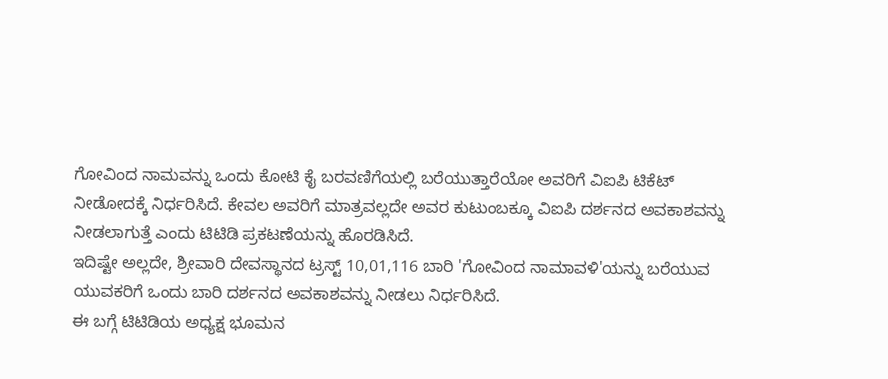ಗೋವಿಂದ ನಾಮವನ್ನು ಒಂದು ಕೋಟಿ ಕೈ ಬರವಣಿಗೆಯಲ್ಲಿ ಬರೆಯುತ್ತಾರೆಯೋ ಅವರಿಗೆ ವಿಐಪಿ ಟಿಕೆಟ್ ನೀಡೋದಕ್ಕೆ ನಿರ್ಧರಿಸಿದೆ. ಕೇವಲ ಅವರಿಗೆ ಮಾತ್ರವಲ್ಲದೇ ಅವರ ಕುಟುಂಬಕ್ಕೂ ವಿಐಪಿ ದರ್ಶನದ ಅವಕಾಶವನ್ನು ನೀಡಲಾಗುತ್ತೆ ಎಂದು ಟಿಟಿಡಿ ಪ್ರಕಟಣೆಯನ್ನು ಹೊರಡಿಸಿದೆ.
ಇದಿಷ್ಟೇ ಅಲ್ಲದೇ, ಶ್ರೀವಾರಿ ದೇವಸ್ಥಾನದ ಟ್ರಸ್ಟ್ 10,01,116 ಬಾರಿ 'ಗೋವಿಂದ ನಾಮಾವಳಿ'ಯನ್ನು ಬರೆಯುವ ಯುವಕರಿಗೆ ಒಂದು ಬಾರಿ ದರ್ಶನದ ಅವಕಾಶವನ್ನು ನೀಡಲು ನಿರ್ಧರಿಸಿದೆ.
ಈ ಬಗ್ಗೆ ಟಿಟಿಡಿಯ ಅಧ್ಯಕ್ಷ ಭೂಮನ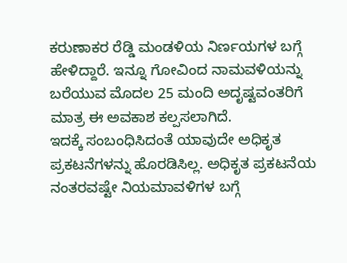ಕರುಣಾಕರ ರೆಡ್ಡಿ ಮಂಡಳಿಯ ನಿರ್ಣಯಗಳ ಬಗ್ಗೆ ಹೇಳಿದ್ದಾರೆ. ಇನ್ನೂ ಗೋವಿಂದ ನಾಮವಳಿಯನ್ನು ಬರೆಯುವ ಮೊದಲ 25 ಮಂದಿ ಅದೃಷ್ಟವಂತರಿಗೆ ಮಾತ್ರ ಈ ಅವಕಾಶ ಕಲ್ಪಸಲಾಗಿದೆ.
ಇದಕ್ಕೆ ಸಂಬಂಧಿಸಿದಂತೆ ಯಾವುದೇ ಅಧಿಕೃತ ಪ್ರಕಟನೆಗಳನ್ನು ಹೊರಡಿಸಿಲ್ಲ. ಅಧಿಕೃತ ಪ್ರಕಟನೆಯ ನಂತರವಷ್ಟೇ ನಿಯಮಾವಳಿಗಳ ಬಗ್ಗೆ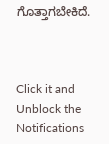ಗೊತ್ತಾಗಬೇಕಿದೆ.



Click it and Unblock the Notifications